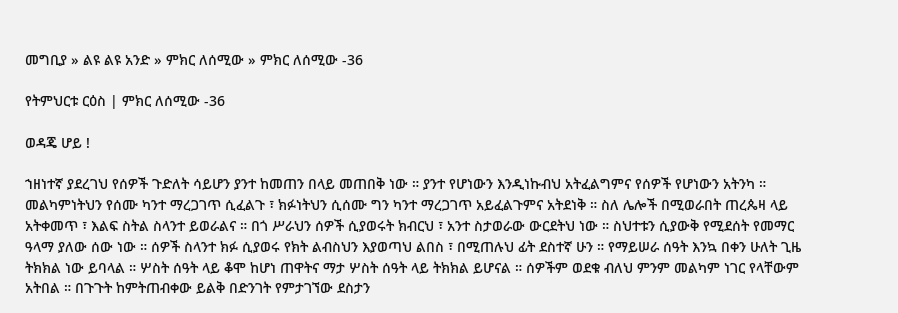መግቢያ » ልዩ ልዩ አንድ » ምክር ለሰሚው » ምክር ለሰሚው -36

የትምህርቱ ርዕስ | ምክር ለሰሚው -36

ወዳጄ ሆይ !

ኀዘነተኛ ያደረገህ የሰዎች ጉድለት ሳይሆን ያንተ ከመጠን በላይ መጠበቅ ነው ። ያንተ የሆነውን እንዲነኩብህ አትፈልግምና የሰዎች የሆነውን አትንካ ። መልካምነትህን የሰሙ ካንተ ማረጋገጥ ሲፈልጉ ፣ ክፉነትህን ሲሰሙ ግን ካንተ ማረጋገጥ አይፈልጉምና አትደነቅ ። ስለ ሌሎች በሚወራበት ጠረጴዛ ላይ አትቀመጥ ፣ እልፍ ስትል ስላንተ ይወራልና ። በጎ ሥራህን ሰዎች ሲያወሩት ክብርህ ፣ አንተ ስታወራው ውርደትህ ነው ። ስህተቱን ሲያውቅ የሚደሰት የመማር ዓላማ ያለው ሰው ነው ። ሰዎች ስላንተ ክፉ ሲያወሩ የክት ልብስህን እያወጣህ ልበስ ፣ በሚጠሉህ ፊት ደስተኛ ሁን ። የማይሠራ ሰዓት እንኳ በቀን ሁለት ጊዜ ትክክል ነው ይባላል ። ሦስት ሰዓት ላይ ቆሞ ከሆነ ጠዋትና ማታ ሦስት ሰዓት ላይ ትክክል ይሆናል ። ሰዎችም ወደቁ ብለህ ምንም መልካም ነገር የላቸውም አትበል ። በጉጉት ከምትጠብቀው ይልቅ በድንገት የምታገኘው ደስታን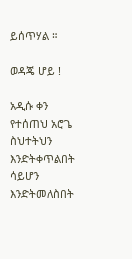ይሰጥሃል ።

ወዳጄ ሆይ !

አዲሱ ቀን የተሰጠህ አሮጌ ስህተትህን እንድትቀጥልበት ሳይሆን እንድትመለስበት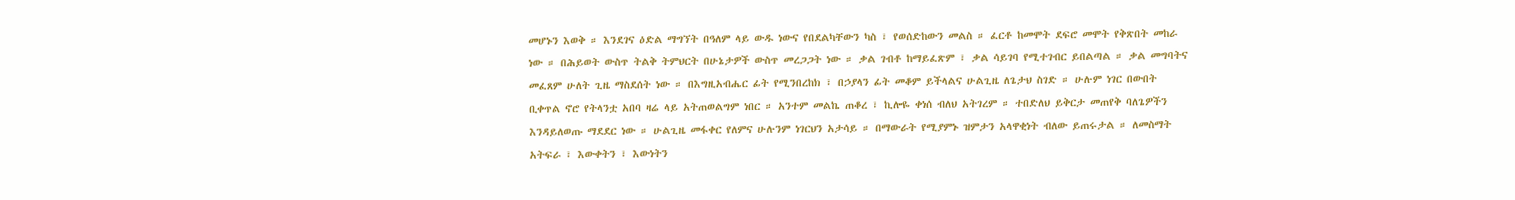መሆኑን እወቅ ። እንደገና ዕድል ማግኘት በዓለም ላይ ውዱ ነውና የበደልካቸውን ካስ ፣ የወሰድከውን መልስ ። ፈርቶ ከመሞት ደፍሮ መሞት የቅጽበት መከራ ነው ። በሕይወት ውስጥ ትልቅ ትምህርት በሁኔታዎች ውስጥ መረጋጋት ነው ። ቃል ገብቶ ከማይፈጽም ፣ ቃል ሳይገባ የሚተገብር ይበልጣል ። ቃል መግባትና መፈጸም ሁለት ጊዜ ማስደሰት ነው ። በእግዚአብሔር ፊት የሚንበረከክ ፣ በኃያላን ፊት መቆም ይችላልና ሁልጊዜ ለጌታህ ስገድ ። ሁሉም ነገር በውበት ቢቀጥል ኖሮ የትላንቷ አበባ ዛሬ ላይ አትጠወልግም ነበር ። አንተም መልኬ ጠቆረ ፣ ኪሎዬ ቀነሰ ብለህ አትገረም ። ተበድለህ ይቅርታ መጠየቅ ባለጌዎችን እንዳይለወጡ ማደደር ነው ። ሁልጊዜ መፋቀር የለምና ሁሉንም ነገርህን አታሳይ ። በማውራት የሚያምኑ ዝምታን አላዋቂነት ብለው ይጠሩታል ። ለመስማት አትፍራ ፣ እውቀትን ፣ እውነትን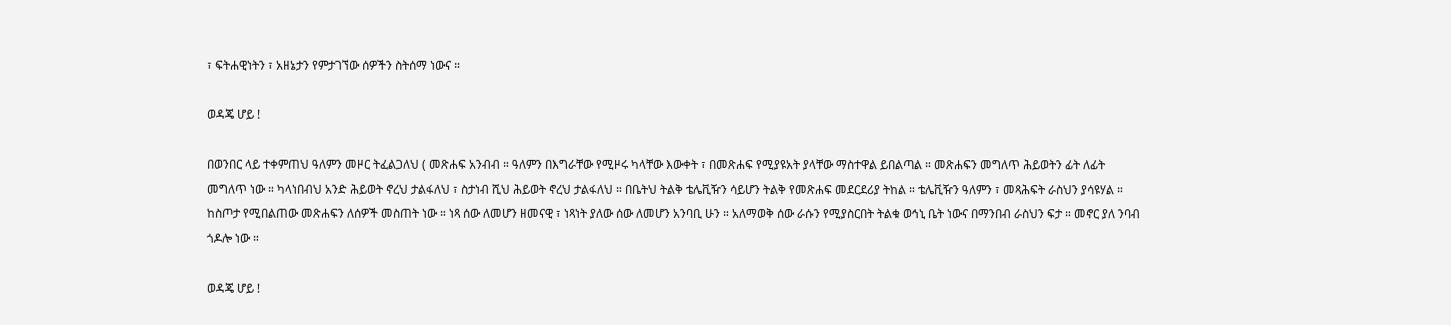፣ ፍትሐዊነትን ፣ አዘኔታን የምታገኘው ሰዎችን ስትሰማ ነውና ።

ወዳጄ ሆይ !

በወንበር ላይ ተቀምጠህ ዓለምን መዞር ትፈልጋለህ ( መጽሐፍ አንብብ ። ዓለምን በእግራቸው የሚዞሩ ካላቸው እውቀት ፣ በመጽሐፍ የሚያዩአት ያላቸው ማስተዋል ይበልጣል ። መጽሐፍን መግለጥ ሕይወትን ፊት ለፊት መግለጥ ነው ። ካላነበብህ አንድ ሕይወት ኖረህ ታልፋለህ ፣ ስታነብ ሺህ ሕይወት ኖረህ ታልፋለህ ። በቤትህ ትልቅ ቴሌቪዥን ሳይሆን ትልቅ የመጽሐፍ መደርደሪያ ትከል ። ቴሌቪዥን ዓለምን ፣ መጻሕፍት ራስህን ያሳዩሃል ። ከስጦታ የሚበልጠው መጽሐፍን ለሰዎች መስጠት ነው ። ነጻ ሰው ለመሆን ዘመናዊ ፣ ነጻነት ያለው ሰው ለመሆን አንባቢ ሁን ። አለማወቅ ሰው ራሱን የሚያስርበት ትልቁ ወኅኒ ቤት ነውና በማንበብ ራስህን ፍታ ። መኖር ያለ ንባብ ጎዶሎ ነው ።

ወዳጄ ሆይ !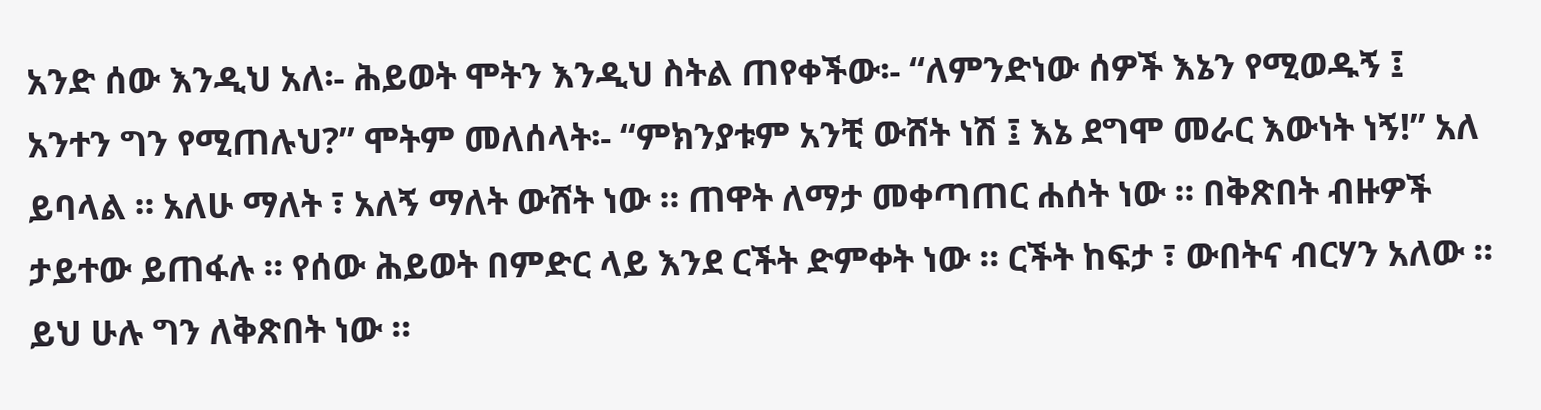አንድ ሰው እንዲህ አለ፡- ሕይወት ሞትን እንዲህ ስትል ጠየቀችው፡- “ለምንድነው ሰዎች እኔን የሚወዱኝ ፤ አንተን ግን የሚጠሉህ?” ሞትም መለሰላት፡- “ምክንያቱም አንቺ ውሸት ነሽ ፤ እኔ ደግሞ መራር እውነት ነኝ!” አለ ይባላል ። አለሁ ማለት ፣ አለኝ ማለት ውሸት ነው ። ጠዋት ለማታ መቀጣጠር ሐሰት ነው ። በቅጽበት ብዙዎች ታይተው ይጠፋሉ ። የሰው ሕይወት በምድር ላይ እንደ ርችት ድምቀት ነው ። ርችት ከፍታ ፣ ውበትና ብርሃን አለው ። ይህ ሁሉ ግን ለቅጽበት ነው ።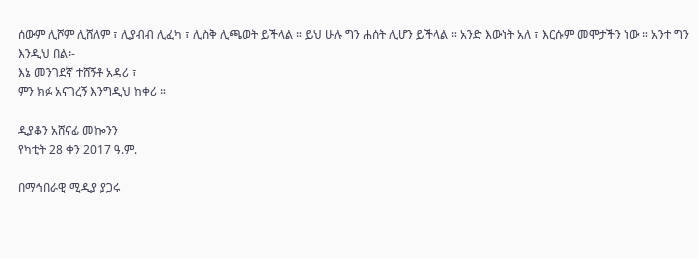ሰውም ሊሾም ሊሸለም ፣ ሊያብብ ሊፈካ ፣ ሊስቅ ሊጫወት ይችላል ። ይህ ሁሉ ግን ሐሰት ሊሆን ይችላል ። አንድ እውነት አለ ፣ እርሱም መሞታችን ነው ። አንተ ግን እንዲህ በል፡-
እኔ መንገደኛ ተሸኝቶ አዳሪ ፣
ምን ክፉ አናገረኝ እንግዲህ ከቀሪ ።

ዲያቆን አሸናፊ መኰንን
የካቲት 28 ቀን 2017 ዓ.ም.

በማኅበራዊ ሚዲያ ያጋሩ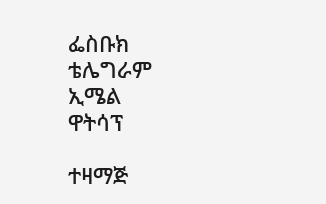ፌስቡክ
ቴሌግራም
ኢሜል
ዋትሳፕ

ተዛማጅ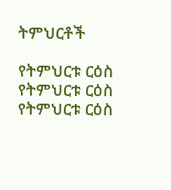ትምህርቶች

የትምህርቱ ርዕስ
የትምህርቱ ርዕስ
የትምህርቱ ርዕስ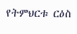የትምህርቱ ርዕስ